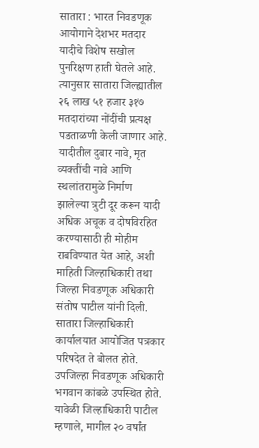सातारा : भारत निवडणूक आयोगाने देशभर मतदार यादीचे विशेष सखोल पुनरिक्षण हाती घेतले आहे. त्यानुसार सातारा जिल्ह्यातील २६ लाख ५१ हजार ३१७ मतदारांच्या नोंदींची प्रत्यक्ष पडताळणी केली जाणार आहे. यादीतील दुबार नावे, मृत व्यक्तींची नावे आणि स्थलांतरामुळे निर्माण झालेल्या त्रुटी दूर करून यादी अधिक अचूक व दोषविरहित करण्यासाठी ही मोहीम राबविण्यात येत आहे, अशी माहिती जिल्हाधिकारी तथा जिल्हा निवडणूक अधिकारी संतोष पाटील यांनी दिली.
सातारा जिल्हाधिकारी कार्यालयात आयोजित पत्रकार परिषदेत ते बोलत होते. उपजिल्हा निवडणूक अधिकारी भगवान कांबळे उपस्थित होते. यावेळी जिल्हाधिकारी पाटील म्हणाले, मागील २० वर्षांत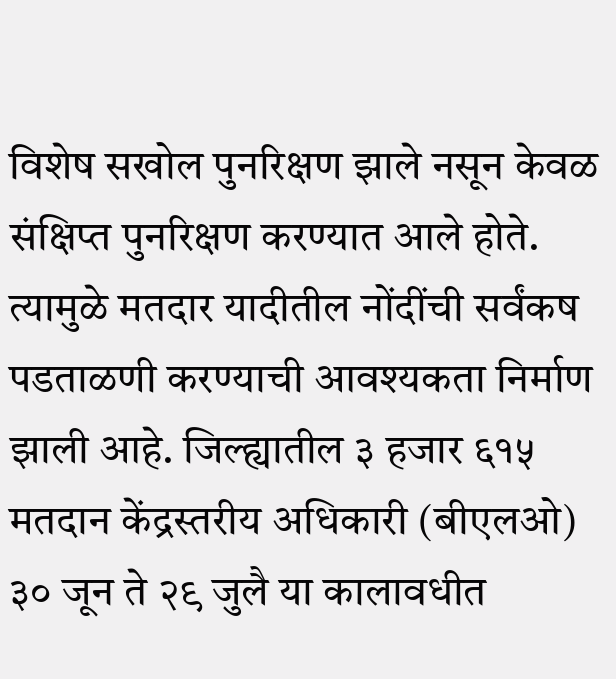विशेष सखोल पुनरिक्षण झाले नसून केवळ संक्षिप्त पुनरिक्षण करण्यात आले होते. त्यामुळे मतदार यादीतील नोंदींची सर्वंकष पडताळणी करण्याची आवश्यकता निर्माण झाली आहे. जिल्ह्यातील ३ हजार ६१५ मतदान केंद्रस्तरीय अधिकारी (बीएलओ) ३० जून ते २९ जुलै या कालावधीत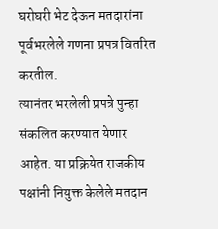घरोघरी भेट देऊन मतदारांना पूर्वभरलेले गणना प्रपत्र वितरित करतील.
त्यानंतर भरलेली प्रपत्रे पुन्हा संकलित करण्यात येणार आहेत. या प्रक्रियेत राजकीय पक्षांनी नियुक्त केलेले मतदान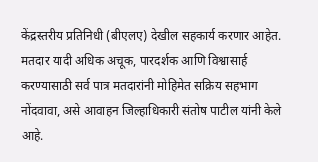केंद्रस्तरीय प्रतिनिधी (बीएलए) देखील सहकार्य करणार आहेत. मतदार यादी अधिक अचूक, पारदर्शक आणि विश्वासार्ह करण्यासाठी सर्व पात्र मतदारांनी मोहिमेत सक्रिय सहभाग नोंदवावा, असे आवाहन जिल्हाधिकारी संतोष पाटील यांनी केले आहे.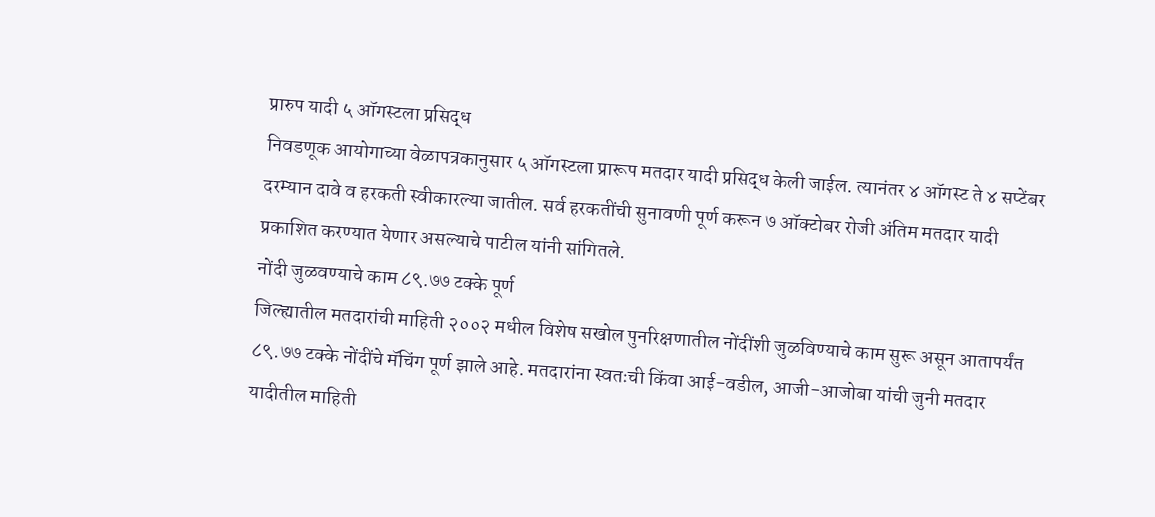प्रारुप यादी ५ ऑगस्टला प्रसिद्ध
निवडणूक आयोगाच्या वेळापत्रकानुसार ५ ऑगस्टला प्रारूप मतदार यादी प्रसिद्ध केली जाईल. त्यानंतर ४ ऑगस्ट ते ४ सप्टेंबर दरम्यान दावे व हरकती स्वीकारल्या जातील. सर्व हरकतींची सुनावणी पूर्ण करून ७ ऑक्टोबर रोजी अंतिम मतदार यादी प्रकाशित करण्यात येणार असल्याचे पाटील यांनी सांगितले.
नोंदी जुळवण्याचे काम ८९.७७ टक्के पूर्ण
जिल्ह्यातील मतदारांची माहिती २००२ मधील विशेष सखोल पुनरिक्षणातील नोंदींशी जुळविण्याचे काम सुरू असून आतापर्यंत ८९.७७ टक्के नोंदींचे मॅचिंग पूर्ण झाले आहे. मतदारांना स्वतःची किंवा आई-वडील, आजी-आजोबा यांची जुनी मतदार यादीतील माहिती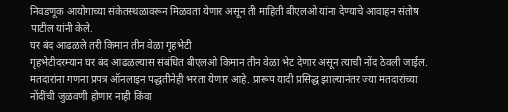निवडणूक आयोगाच्या संकेतस्थळावरून मिळवता येणार असून ती माहिती बीएलओ यांना देण्याचे आवाहन संतोष पाटील यांनी केले.
घर बंद आढळले तरी किमान तीन वेळा गृहभेटी
गृहभेटीदरम्यान घर बंद आढळल्यास संबंधित बीएलओ किमान तीन वेळा भेट देणार असून त्याची नोंद ठेवली जाईल. मतदारांना गणना प्रपत्र ऑनलाइन पद्धतीनेही भरता येणार आहे. प्रारूप यादी प्रसिद्ध झाल्यानंतर ज्या मतदारांच्या नोंदींची जुळवणी होणार नाही किंवा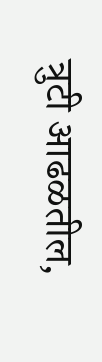त्रुटी आढळतील,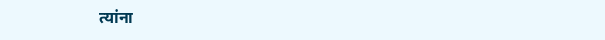त्यांना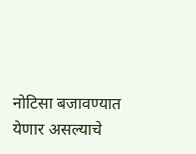नोटिसा बजावण्यात येणार असल्याचे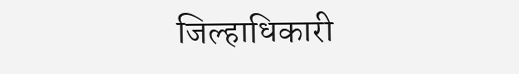जिल्हाधिकारी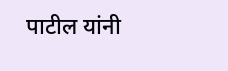पाटील यांनी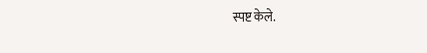स्पष्ट केले.